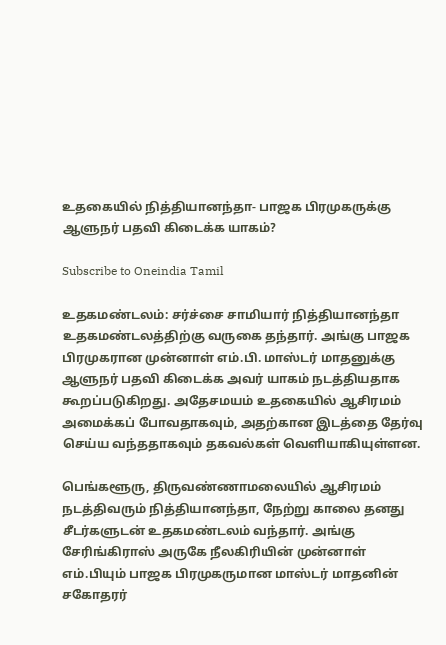உதகையில் நித்தியானந்தா- பாஜக பிரமுகருக்கு ஆளுநர் பதவி கிடைக்க யாகம்?

Subscribe to Oneindia Tamil

உதகமண்டலம்: சர்ச்சை சாமியார் நித்தியானந்தா உதகமண்டலத்திற்கு வருகை தந்தார். அங்கு பாஜக பிரமுகரான முன்னாள் எம்.பி. மாஸ்டர் மாதனுக்கு ஆளுநர் பதவி கிடைக்க அவர் யாகம் நடத்தியதாக கூறப்படுகிறது. அதேசமயம் உதகையில் ஆசிரமம் அமைக்கப் போவதாகவும், அதற்கான இடத்தை தேர்வு செய்ய வந்ததாகவும் தகவல்கள் வெளியாகியுள்ளன.

பெங்களூரு, திருவண்ணாமலையில் ஆசிரமம் நடத்திவரும் நித்தியானந்தா, நேற்று காலை தனது சீடர்களுடன் உதகமண்டலம் வந்தார். அங்கு சேரிங்கிராஸ் அருகே நீலகிரியின் முன்னாள் எம்.பியும் பாஜக பிரமுகருமான மாஸ்டர் மாதனின் சகோதரர்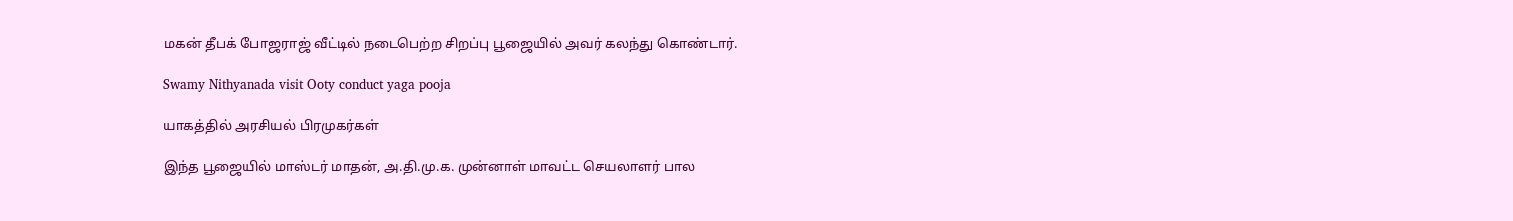மகன் தீபக் போஜராஜ் வீட்டில் நடைபெற்ற சிறப்பு பூஜையில் அவர் கலந்து கொண்டார்.

Swamy Nithyanada visit Ooty conduct yaga pooja

யாகத்தில் அரசியல் பிரமுகர்கள்

இந்த பூஜையில் மாஸ்டர் மாதன், அ.தி.மு.க. முன்னாள் மாவட்ட செயலாளர் பால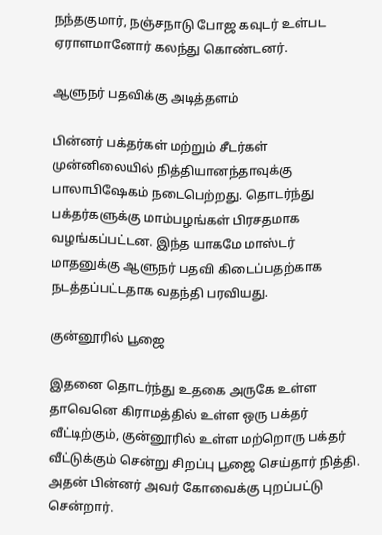நந்தகுமார், நஞ்சநாடு போஜ கவுடர் உள்பட ஏராளமானோர் கலந்து கொண்டனர்.

ஆளுநர் பதவிக்கு அடித்தளம்

பின்னர் பக்தர்கள் மற்றும் சீடர்கள் முன்னிலையில் நித்தியானந்தாவுக்கு பாலாபிஷேகம் நடைபெற்றது. தொடர்ந்து பக்தர்களுக்கு மாம்பழங்கள் பிரசதமாக வழங்கப்பட்டன. இந்த யாகமே மாஸ்டர் மாதனுக்கு ஆளுநர் பதவி கிடைப்பதற்காக நடத்தப்பட்டதாக வதந்தி பரவியது.

குன்னூரில் பூஜை

இதனை தொடர்ந்து உதகை அருகே உள்ள தாவெனெ கிராமத்தில் உள்ள ஒரு பக்தர் வீட்டிற்கும், குன்னூரில் உள்ள மற்றொரு பக்தர் வீட்டுக்கும் சென்று சிறப்பு பூஜை செய்தார் நித்தி. அதன் பின்னர் அவர் கோவைக்கு புறப்பட்டு சென்றார்.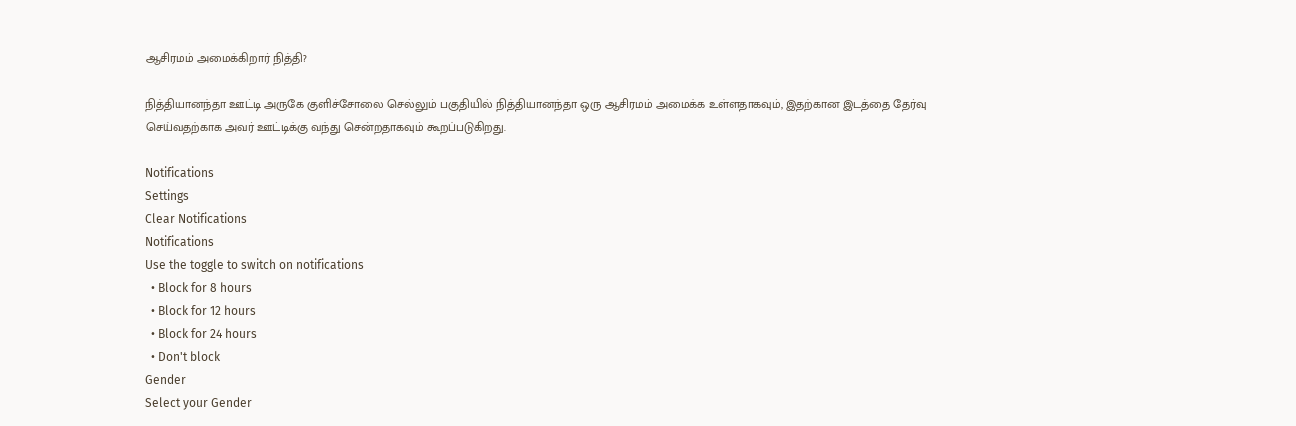ஆசிரமம் அமைக்கிறார் நித்தி?

நித்தியானந்தா ஊட்டி அருகே குளிச்சோலை செல்லும் பகுதியில் நித்தியானந்தா ஒரு ஆசிரமம் அமைக்க உள்ளதாகவும், இதற்கான இடத்தை தேர்வு செய்வதற்காக அவர் ஊட்டிக்கு வந்து சென்றதாகவும் கூறப்படுகிறது.

Notifications
Settings
Clear Notifications
Notifications
Use the toggle to switch on notifications
  • Block for 8 hours
  • Block for 12 hours
  • Block for 24 hours
  • Don't block
Gender
Select your Gender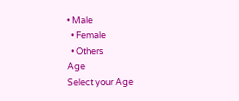• Male
  • Female
  • Others
Age
Select your Age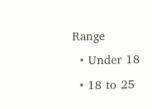Range
  • Under 18
  • 18 to 25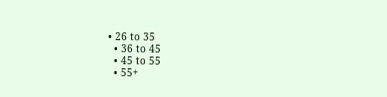• 26 to 35
  • 36 to 45
  • 45 to 55
  • 55+